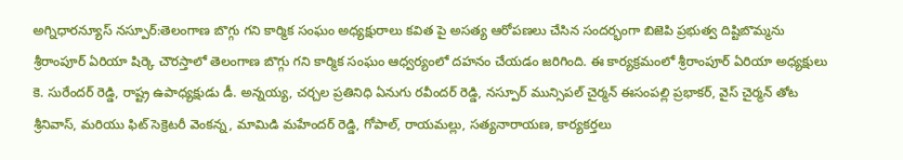అగ్నిధారన్యూస్ నస్పూర్:తెలంగాణ బొగ్గు గని కార్మిక సంఘం అధ్యక్షురాలు కవిత పై అసత్య ఆరోపణలు చేసిన సందర్భంగా బిజెపి ప్రభుత్వ దిష్టిబొమ్మను శ్రీరాంపూర్ ఏరియా షిర్కె చౌరస్తాలో తెలంగాణ బొగ్గు గని కార్మిక సంఘం ఆధ్వర్యంలో దహనం చేయడం జరిగింది. ఈ కార్యక్రమంలో శ్రీరాంపూర్ ఏరియా అధ్యక్షులు కె. సురేందర్ రెడ్డి, రాష్ట్ర ఉపాధ్యక్షుడు డీ. అన్నయ్య, చర్చల ప్రతినిధి ఏనుగు రవీందర్ రెడ్డి, నస్పూర్ మున్సిపల్ చైర్మన్ ఈసంపల్లి ప్రభాకర్, వైస్ చైర్మన్ తోట శ్రీనివాస్, మరియు ఫిట్ సెక్రెటరీ వెంకన్న, మామిడి మహేందర్ రెడ్డి, గోపాల్, రాయమల్లు, సత్యనారాయణ, కార్యకర్తలు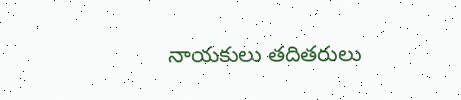నాయకులు తదితరులు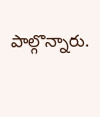పాల్గొన్నారు.